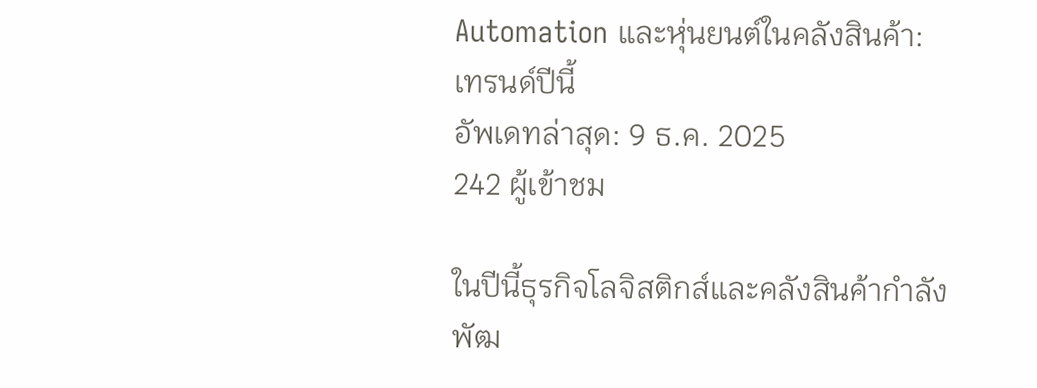Automation และหุ่นยนต์ในคลังสินค้า: เทรนด์ปีนี้
อัพเดทล่าสุด: 9 ธ.ค. 2025
242 ผู้เข้าชม

ในปีนี้ธุรกิจโลจิสติกส์และคลังสินค้ากำลังพัฒ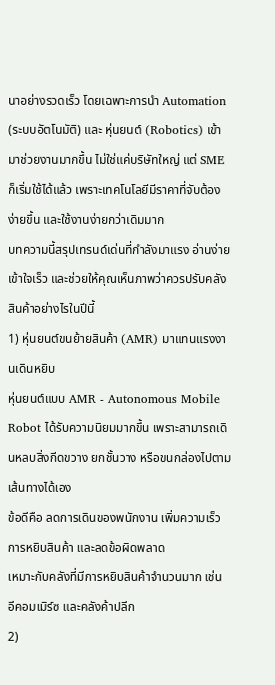นาอย่างรวดเร็ว โดยเฉพาะการนำ Automation (ระบบอัตโนมัติ) และ หุ่นยนต์ (Robotics) เข้ามาช่วยงานมากขึ้น ไม่ใช่แค่บริษัทใหญ่ แต่ SME ก็เริ่มใช้ได้แล้ว เพราะเทคโนโลยีมีราคาที่จับต้องง่ายขึ้น และใช้งานง่ายกว่าเดิมมาก
บทความนี้สรุปเทรนด์เด่นที่กำลังมาแรง อ่านง่าย เข้าใจเร็ว และช่วยให้คุณเห็นภาพว่าควรปรับคลังสินค้าอย่างไรในปีนี้
1) หุ่นยนต์ขนย้ายสินค้า (AMR) มาแทนแรงงานเดินหยิบ
หุ่นยนต์แบบ AMR - Autonomous Mobile Robot ได้รับความนิยมมากขึ้น เพราะสามารถเดินหลบสิ่งกีดขวาง ยกชั้นวาง หรือขนกล่องไปตามเส้นทางได้เอง
ข้อดีคือ ลดการเดินของพนักงาน เพิ่มความเร็วการหยิบสินค้า และลดข้อผิดพลาด
เหมาะกับคลังที่มีการหยิบสินค้าจำนวนมาก เช่น อีคอมเมิร์ซ และคลังค้าปลีก
2)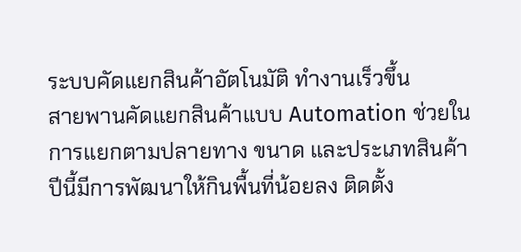ระบบคัดแยกสินค้าอัตโนมัติ ทำงานเร็วขึ้น
สายพานคัดแยกสินค้าแบบ Automation ช่วยในการแยกตามปลายทาง ขนาด และประเภทสินค้า
ปีนี้มีการพัฒนาให้กินพื้นที่น้อยลง ติดตั้ง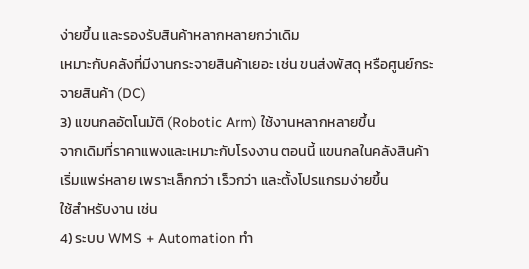ง่ายขึ้น และรองรับสินค้าหลากหลายกว่าเดิม
เหมาะกับคลังที่มีงานกระจายสินค้าเยอะ เช่น ขนส่งพัสดุ หรือศูนย์กระจายสินค้า (DC)
3) แขนกลอัตโนมัติ (Robotic Arm) ใช้งานหลากหลายขึ้น
จากเดิมที่ราคาแพงและเหมาะกับโรงงาน ตอนนี้ แขนกลในคลังสินค้าเริ่มแพร่หลาย เพราะเล็กกว่า เร็วกว่า และตั้งโปรแกรมง่ายขึ้น
ใช้สำหรับงาน เช่น
4) ระบบ WMS + Automation ทำ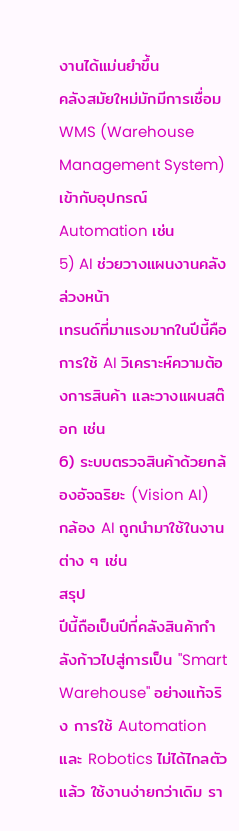งานได้แม่นยำขึ้น
คลังสมัยใหม่มักมีการเชื่อม WMS (Warehouse Management System) เข้ากับอุปกรณ์ Automation เช่น
5) AI ช่วยวางแผนงานคลังล่วงหน้า
เทรนด์ที่มาแรงมากในปีนี้คือการใช้ AI วิเคราะห์ความต้องการสินค้า และวางแผนสต๊อก เช่น
6) ระบบตรวจสินค้าด้วยกล้องอัจฉริยะ (Vision AI)
กล้อง AI ถูกนำมาใช้ในงานต่าง ๆ เช่น
สรุป
ปีนี้ถือเป็นปีที่คลังสินค้ากำลังก้าวไปสู่การเป็น "Smart Warehouse" อย่างแท้จริง การใช้ Automation และ Robotics ไม่ได้ไกลตัวแล้ว ใช้งานง่ายกว่าเดิม รา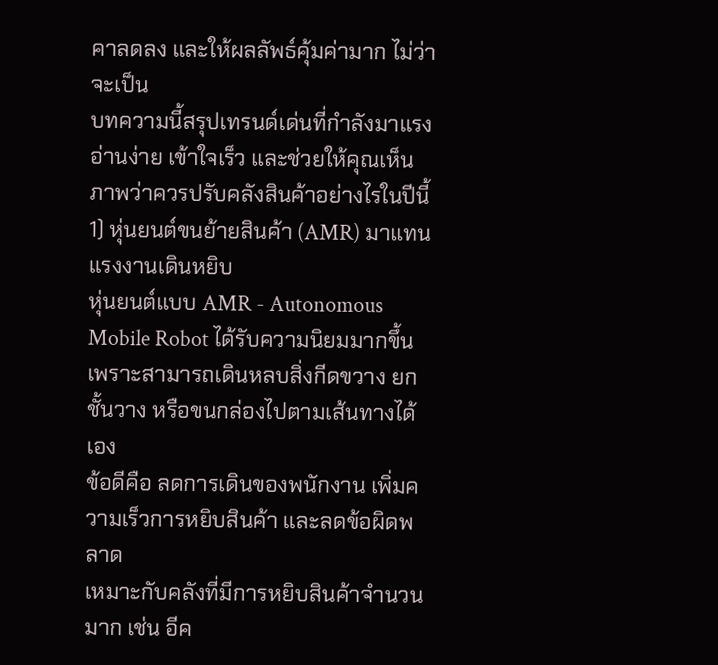คาลดลง และให้ผลลัพธ์คุ้มค่ามาก ไม่ว่าจะเป็น
บทความนี้สรุปเทรนด์เด่นที่กำลังมาแรง อ่านง่าย เข้าใจเร็ว และช่วยให้คุณเห็นภาพว่าควรปรับคลังสินค้าอย่างไรในปีนี้
1) หุ่นยนต์ขนย้ายสินค้า (AMR) มาแทนแรงงานเดินหยิบ
หุ่นยนต์แบบ AMR - Autonomous Mobile Robot ได้รับความนิยมมากขึ้น เพราะสามารถเดินหลบสิ่งกีดขวาง ยกชั้นวาง หรือขนกล่องไปตามเส้นทางได้เอง
ข้อดีคือ ลดการเดินของพนักงาน เพิ่มความเร็วการหยิบสินค้า และลดข้อผิดพลาด
เหมาะกับคลังที่มีการหยิบสินค้าจำนวนมาก เช่น อีค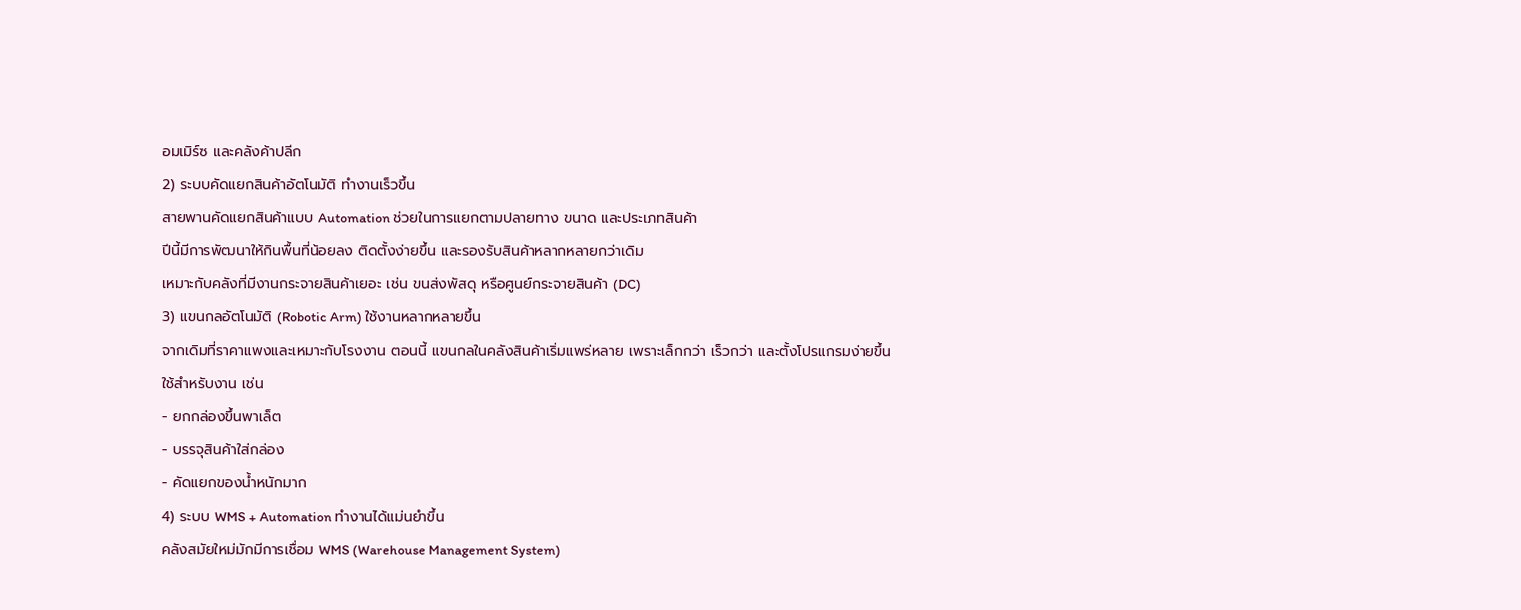อมเมิร์ซ และคลังค้าปลีก
2) ระบบคัดแยกสินค้าอัตโนมัติ ทำงานเร็วขึ้น
สายพานคัดแยกสินค้าแบบ Automation ช่วยในการแยกตามปลายทาง ขนาด และประเภทสินค้า
ปีนี้มีการพัฒนาให้กินพื้นที่น้อยลง ติดตั้งง่ายขึ้น และรองรับสินค้าหลากหลายกว่าเดิม
เหมาะกับคลังที่มีงานกระจายสินค้าเยอะ เช่น ขนส่งพัสดุ หรือศูนย์กระจายสินค้า (DC)
3) แขนกลอัตโนมัติ (Robotic Arm) ใช้งานหลากหลายขึ้น
จากเดิมที่ราคาแพงและเหมาะกับโรงงาน ตอนนี้ แขนกลในคลังสินค้าเริ่มแพร่หลาย เพราะเล็กกว่า เร็วกว่า และตั้งโปรแกรมง่ายขึ้น
ใช้สำหรับงาน เช่น
- ยกกล่องขึ้นพาเล็ต
- บรรจุสินค้าใส่กล่อง
- คัดแยกของน้ำหนักมาก
4) ระบบ WMS + Automation ทำงานได้แม่นยำขึ้น
คลังสมัยใหม่มักมีการเชื่อม WMS (Warehouse Management System)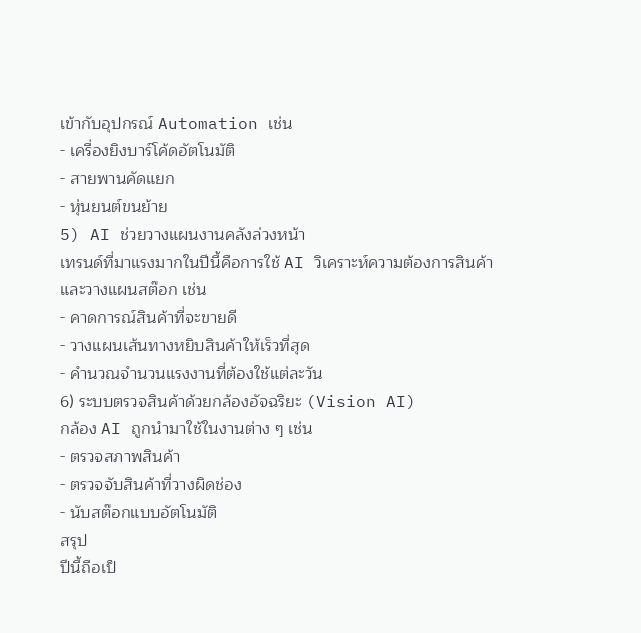เข้ากับอุปกรณ์ Automation เช่น
- เครื่องยิงบาร์โค้ดอัตโนมัติ
- สายพานคัดแยก
- หุ่นยนต์ขนย้าย
5) AI ช่วยวางแผนงานคลังล่วงหน้า
เทรนด์ที่มาแรงมากในปีนี้คือการใช้ AI วิเคราะห์ความต้องการสินค้า และวางแผนสต๊อก เช่น
- คาดการณ์สินค้าที่จะขายดี
- วางแผนเส้นทางหยิบสินค้าให้เร็วที่สุด
- คำนวณจำนวนแรงงานที่ต้องใช้แต่ละวัน
6) ระบบตรวจสินค้าด้วยกล้องอัจฉริยะ (Vision AI)
กล้อง AI ถูกนำมาใช้ในงานต่าง ๆ เช่น
- ตรวจสภาพสินค้า
- ตรวจจับสินค้าที่วางผิดช่อง
- นับสต๊อกแบบอัตโนมัติ
สรุป
ปีนี้ถือเป็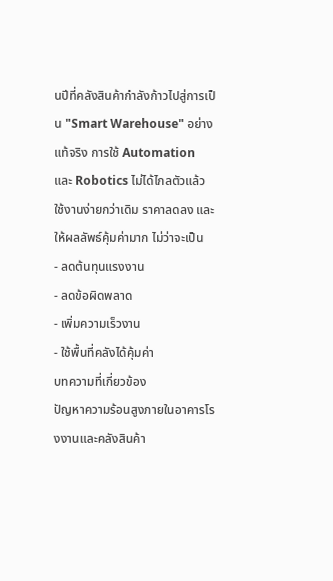นปีที่คลังสินค้ากำลังก้าวไปสู่การเป็น "Smart Warehouse" อย่างแท้จริง การใช้ Automation และ Robotics ไม่ได้ไกลตัวแล้ว ใช้งานง่ายกว่าเดิม ราคาลดลง และให้ผลลัพธ์คุ้มค่ามาก ไม่ว่าจะเป็น
- ลดต้นทุนแรงงาน
- ลดข้อผิดพลาด
- เพิ่มความเร็วงาน
- ใช้พื้นที่คลังได้คุ้มค่า
บทความที่เกี่ยวข้อง
ปัญหาความร้อนสูงภายในอาคารโรงงานและคลังสินค้า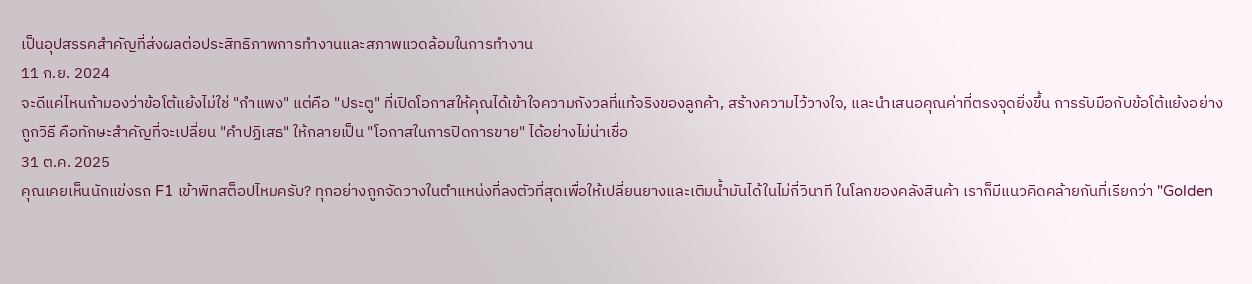เป็นอุปสรรคสำคัญที่ส่งผลต่อประสิทธิภาพการทำงานและสภาพแวดล้อมในการทำงาน
11 ก.ย. 2024
จะดีแค่ไหนถ้ามองว่าข้อโต้แย้งไม่ใช่ "กำแพง" แต่คือ "ประตู" ที่เปิดโอกาสให้คุณได้เข้าใจความกังวลที่แท้จริงของลูกค้า, สร้างความไว้วางใจ, และนำเสนอคุณค่าที่ตรงจุดยิ่งขึ้น การรับมือกับข้อโต้แย้งอย่างถูกวิธี คือทักษะสำคัญที่จะเปลี่ยน "คำปฏิเสธ" ให้กลายเป็น "โอกาสในการปิดการขาย" ได้อย่างไม่น่าเชื่อ
31 ต.ค. 2025
คุณเคยเห็นนักแข่งรถ F1 เข้าพิทสต็อปไหมครับ? ทุกอย่างถูกจัดวางในตำแหน่งที่ลงตัวที่สุดเพื่อให้เปลี่ยนยางและเติมน้ำมันได้ในไม่กี่วินาที ในโลกของคลังสินค้า เราก็มีแนวคิดคล้ายกันที่เรียกว่า "Golden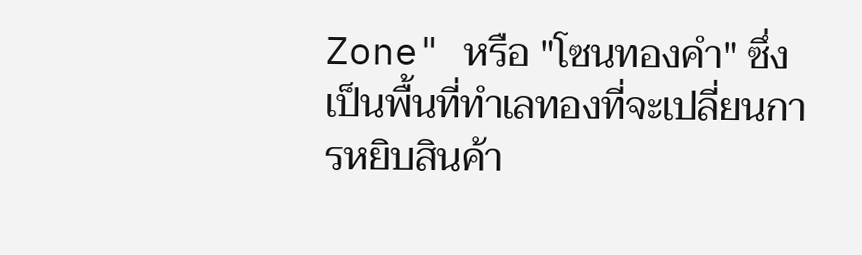Zone" หรือ "โซนทองคำ" ซึ่งเป็นพื้นที่ทำเลทองที่จะเปลี่ยนการหยิบสินค้า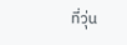ที่วุ่น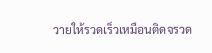วายให้รวดเร็วเหมือนติดจรวด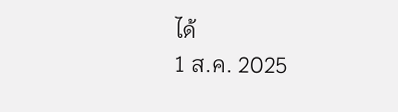ได้
1 ส.ค. 2025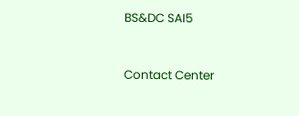BS&DC SAI5


Contact Center